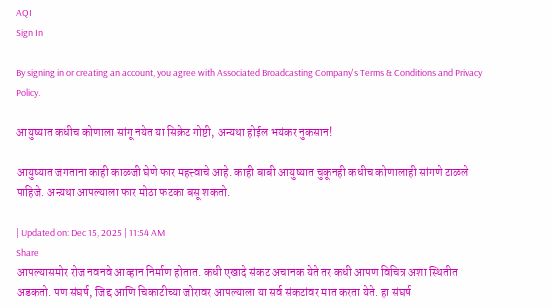AQI
Sign In

By signing in or creating an account, you agree with Associated Broadcasting Company's Terms & Conditions and Privacy Policy.

आयुष्यात कधीच कोणाला सांगू नयेत या सिक्रेट गोष्टी, अन्यथा होईल भयंकर नुकसान!

आयुष्यात जगताना काही काळजी घेणे फार महत्त्वाचे आहे. काही बाबी आयुष्यात चुकूनही कधीच कोणालाही सांगणे टाळले पाहिजे. अन्य़था आपल्याला फार मोठा फटका बसू शकतो.

| Updated on: Dec 15, 2025 | 11:54 AM
Share
आपल्यासमोर रोज नवनवे आव्हान निर्माण होतात. कधी एखादे संकट अचानक येते तर कधी आपण विचित्र अशा स्थितीत अडकतो. पण संघर्ष, जिद्द आणि चिकाटीच्या जोरावर आपल्याला या सर्व संकटांवर मात करता येते. हा संघर्ष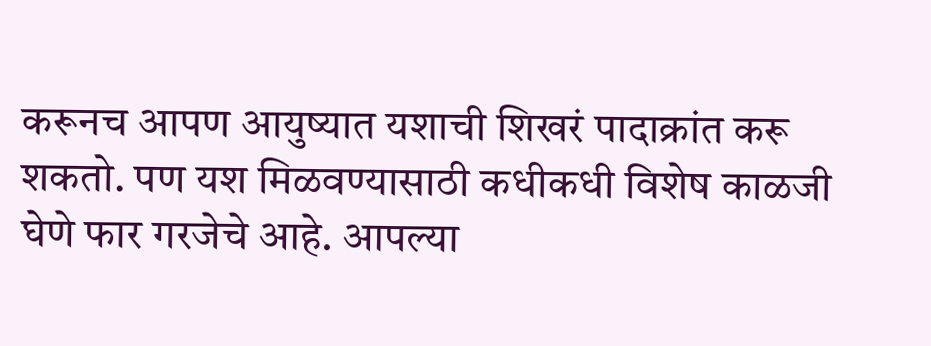करूनच आपण आयुष्यात यशाची शिखरं पादाक्रांत करू शकतो. पण यश मिळवण्यासाठी कधीकधी विशेष काळजी घेणे फार गरजेचे आहे. आपल्या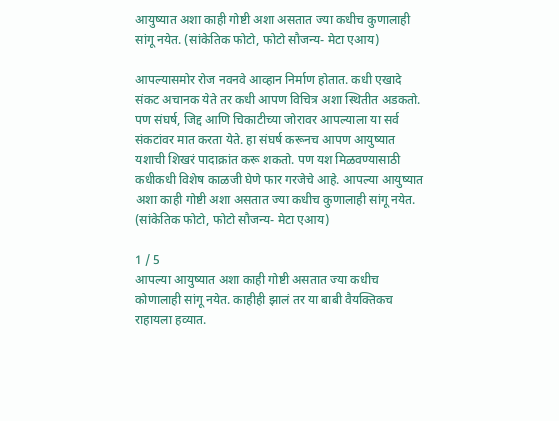आयुष्यात अशा काही गोष्टी अशा असतात ज्या कधीच कुणालाही सांगू नयेत. (सांकेतिक फोटो, फोटो सौजन्य- मेटा एआय)

आपल्यासमोर रोज नवनवे आव्हान निर्माण होतात. कधी एखादे संकट अचानक येते तर कधी आपण विचित्र अशा स्थितीत अडकतो. पण संघर्ष, जिद्द आणि चिकाटीच्या जोरावर आपल्याला या सर्व संकटांवर मात करता येते. हा संघर्ष करूनच आपण आयुष्यात यशाची शिखरं पादाक्रांत करू शकतो. पण यश मिळवण्यासाठी कधीकधी विशेष काळजी घेणे फार गरजेचे आहे. आपल्या आयुष्यात अशा काही गोष्टी अशा असतात ज्या कधीच कुणालाही सांगू नयेत. (सांकेतिक फोटो, फोटो सौजन्य- मेटा एआय)

1 / 5
आपल्या आयुष्यात अशा काही गोष्टी असतात ज्या कधीच कोणालाही सांगू नयेत. काहीही झालं तर या बाबी वैयक्तिकच राहायला हव्यात.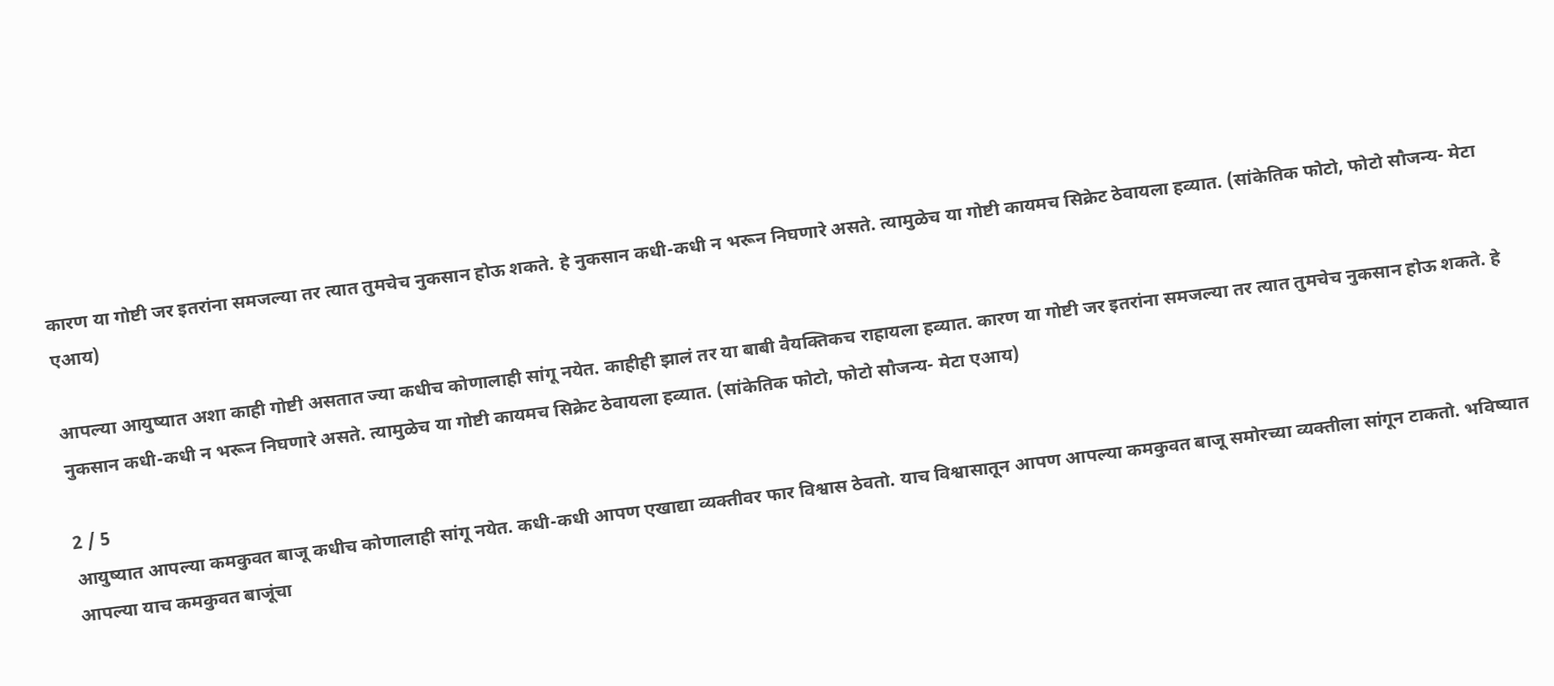कारण या गोष्टी जर इतरांना समजल्या तर त्यात तुमचेच नुकसान होऊ शकते. हे नुकसान कधी-कधी न भरून निघणारे असते. त्यामुळेच या गोष्टी कायमच सिक्रेट ठेवायला हव्यात. (सांकेतिक फोटो, फोटो सौजन्य- मेटा एआय)

आपल्या आयुष्यात अशा काही गोष्टी असतात ज्या कधीच कोणालाही सांगू नयेत. काहीही झालं तर या बाबी वैयक्तिकच राहायला हव्यात. कारण या गोष्टी जर इतरांना समजल्या तर त्यात तुमचेच नुकसान होऊ शकते. हे नुकसान कधी-कधी न भरून निघणारे असते. त्यामुळेच या गोष्टी कायमच सिक्रेट ठेवायला हव्यात. (सांकेतिक फोटो, फोटो सौजन्य- मेटा एआय)

2 / 5
आयुष्यात आपल्या कमकुवत बाजू कधीच कोणालाही सांगू नयेत. कधी-कधी आपण एखाद्या व्यक्तीवर फार विश्वास ठेवतो. याच विश्वासातून आपण आपल्या कमकुवत बाजू समोरच्या व्यक्तीला सांगून टाकतो. भविष्यात आपल्या याच कमकुवत बाजूंचा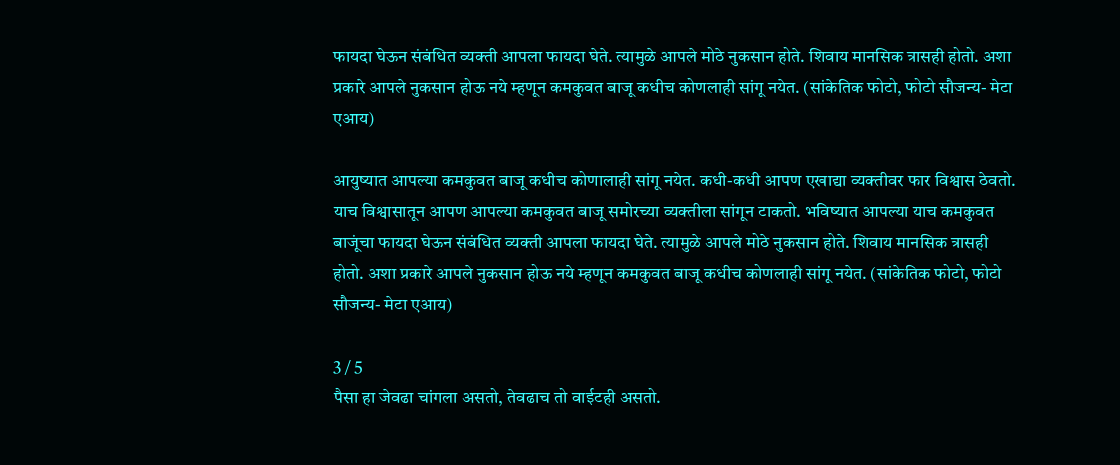फायदा घेऊन संबंधित व्यक्ती आपला फायदा घेते. त्यामुळे आपले मोठे नुकसान होते. शिवाय मानसिक त्रासही होतो. अशा प्रकारे आपले नुकसान होऊ नये म्हणून कमकुवत बाजू कधीच कोणलाही सांगू नयेत. (सांकेतिक फोटो, फोटो सौजन्य- मेटा एआय)

आयुष्यात आपल्या कमकुवत बाजू कधीच कोणालाही सांगू नयेत. कधी-कधी आपण एखाद्या व्यक्तीवर फार विश्वास ठेवतो. याच विश्वासातून आपण आपल्या कमकुवत बाजू समोरच्या व्यक्तीला सांगून टाकतो. भविष्यात आपल्या याच कमकुवत बाजूंचा फायदा घेऊन संबंधित व्यक्ती आपला फायदा घेते. त्यामुळे आपले मोठे नुकसान होते. शिवाय मानसिक त्रासही होतो. अशा प्रकारे आपले नुकसान होऊ नये म्हणून कमकुवत बाजू कधीच कोणलाही सांगू नयेत. (सांकेतिक फोटो, फोटो सौजन्य- मेटा एआय)

3 / 5
पैसा हा जेवढा चांगला असतो, तेवढाच तो वाईटही असतो.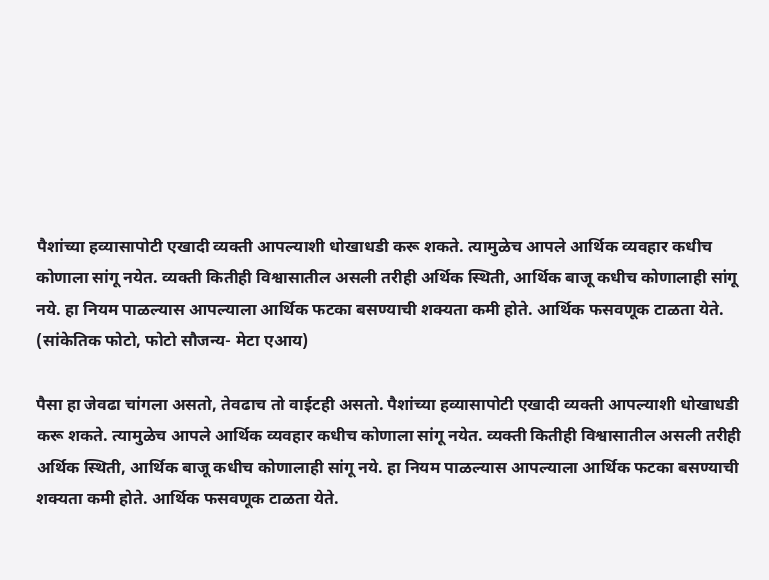पैशांच्या हव्यासापोटी एखादी व्यक्ती आपल्याशी धोखाधडी करू शकते. त्यामुळेच आपले आर्थिक व्यवहार कधीच कोणाला सांगू नयेत. व्यक्ती कितीही विश्वासातील असली तरीही अर्थिक स्थिती, आर्थिक बाजू कधीच कोणालाही सांगू नये. हा नियम पाळल्यास आपल्याला आर्थिक फटका बसण्याची शक्यता कमी होते. आर्थिक फसवणूक टाळता येते. (सांकेतिक फोटो, फोटो सौजन्य- मेटा एआय)

पैसा हा जेवढा चांगला असतो, तेवढाच तो वाईटही असतो. पैशांच्या हव्यासापोटी एखादी व्यक्ती आपल्याशी धोखाधडी करू शकते. त्यामुळेच आपले आर्थिक व्यवहार कधीच कोणाला सांगू नयेत. व्यक्ती कितीही विश्वासातील असली तरीही अर्थिक स्थिती, आर्थिक बाजू कधीच कोणालाही सांगू नये. हा नियम पाळल्यास आपल्याला आर्थिक फटका बसण्याची शक्यता कमी होते. आर्थिक फसवणूक टाळता येते.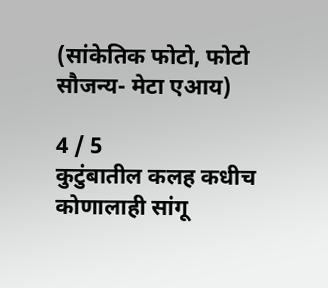(सांकेतिक फोटो, फोटो सौजन्य- मेटा एआय)

4 / 5
कुटुंबातील कलह कधीच कोणालाही सांगू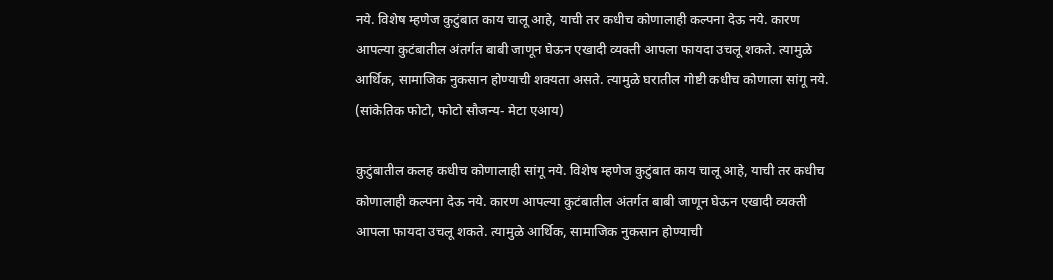नये. विशेष म्हणेज कुटुंबात काय चालू आहे, याची तर कधीच कोणालाही कल्पना देऊ नये. कारण आपल्या कुटंबातील अंतर्गत बाबी जाणून घेऊन एखादी व्यक्ती आपला फायदा उचलू शकते. त्यामुळे आर्थिक, सामाजिक नुकसान होण्याची शक्यता असते. त्यामुळे घरातील गोष्टी कधीच कोणाला सांगू नये. (सांकेतिक फोटो, फोटो सौजन्य- मेटा एआय)

कुटुंबातील कलह कधीच कोणालाही सांगू नये. विशेष म्हणेज कुटुंबात काय चालू आहे, याची तर कधीच कोणालाही कल्पना देऊ नये. कारण आपल्या कुटंबातील अंतर्गत बाबी जाणून घेऊन एखादी व्यक्ती आपला फायदा उचलू शकते. त्यामुळे आर्थिक, सामाजिक नुकसान होण्याची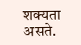शक्यता असते.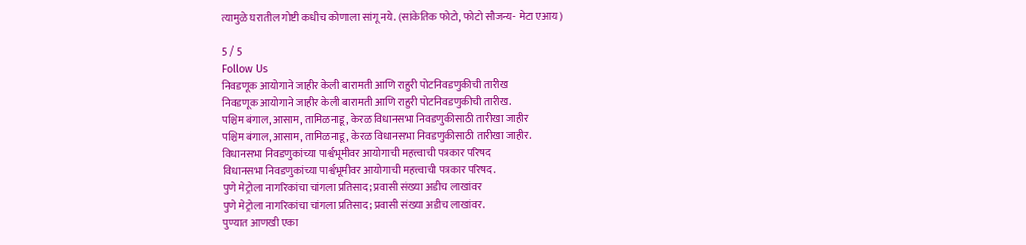त्यामुळे घरातील गोष्टी कधीच कोणाला सांगू नये. (सांकेतिक फोटो, फोटो सौजन्य- मेटा एआय)

5 / 5
Follow Us
निवडणूक आयोगाने जाहीर केली बारामती आणि राहुरी पोटनिवडणुकीची तारीख
निवडणूक आयोगाने जाहीर केली बारामती आणि राहुरी पोटनिवडणुकीची तारीख.
पश्चिम बंगाल, आसाम, तामिळनाडू, केरळ विधानसभा निवडणुकीसाठी तारीखा जाहीर
पश्चिम बंगाल, आसाम, तामिळनाडू, केरळ विधानसभा निवडणुकीसाठी तारीखा जाहीर.
विधानसभा निवडणुकांच्या पार्श्वभूमीवर आयोगाची महत्त्वाची पत्रकार परिषद
विधानसभा निवडणुकांच्या पार्श्वभूमीवर आयोगाची महत्त्वाची पत्रकार परिषद.
पुणे मेट्रोला नागरिकांचा चांगला प्रतिसाद; प्रवासी संख्या अडीच लाखांवर
पुणे मेट्रोला नागरिकांचा चांगला प्रतिसाद; प्रवासी संख्या अडीच लाखांवर.
पुण्यात आणखी एका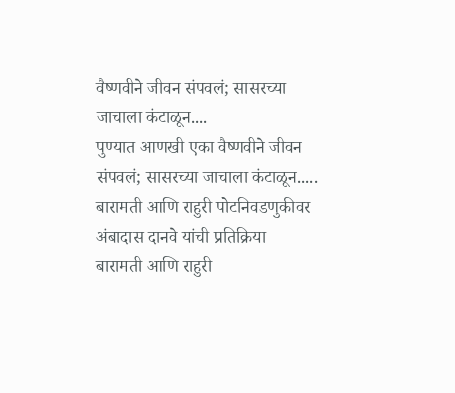वैष्णवीने जीवन संपवलं; सासरच्या जाचाला कंटाळून....
पुण्यात आणखी एका वैष्णवीने जीवन संपवलं; सासरच्या जाचाला कंटाळून.....
बारामती आणि राहुरी पोटनिवडणुकीवर अंबादास दानवे यांची प्रतिक्रिया
बारामती आणि राहुरी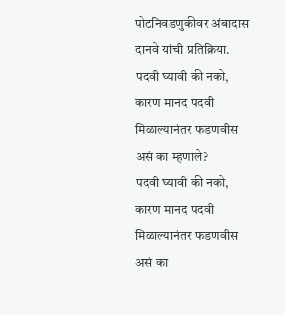पोटनिवडणुकीवर अंबादास दानवे यांची प्रतिक्रिया.
पदवी घ्यावी की नको, कारण मानद पदवी मिळाल्यानंतर फडणवीस असं का म्हणाले?
पदवी घ्यावी की नको, कारण मानद पदवी मिळाल्यानंतर फडणवीस असं का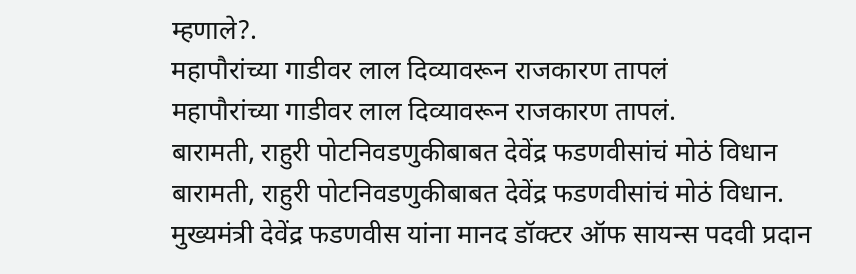म्हणाले?.
महापौरांच्या गाडीवर लाल दिव्यावरून राजकारण तापलं
महापौरांच्या गाडीवर लाल दिव्यावरून राजकारण तापलं.
बारामती, राहुरी पोटनिवडणुकीबाबत देवेंद्र फडणवीसांचं मोठं विधान
बारामती, राहुरी पोटनिवडणुकीबाबत देवेंद्र फडणवीसांचं मोठं विधान.
मुख्यमंत्री देवेंद्र फडणवीस यांना मानद डॉक्टर ऑफ सायन्स पदवी प्रदान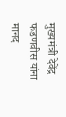मुख्यमंत्री देवेंद्र फडणवीस यांना मानद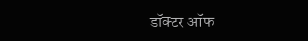डॉक्टर ऑफ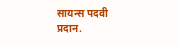सायन्स पदवी प्रदान.